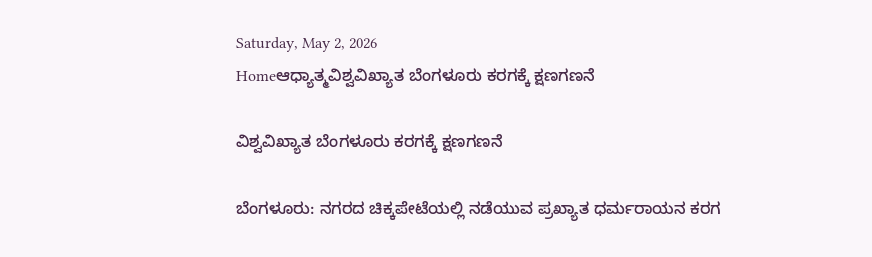Saturday, May 2, 2026
Homeಆಧ್ಯಾತ್ಮವಿಶ್ವವಿಖ್ಯಾತ ಬೆಂಗಳೂರು ಕರಗಕ್ಕೆ ಕ್ಷಣಗಣನೆ

ವಿಶ್ವವಿಖ್ಯಾತ ಬೆಂಗಳೂರು ಕರಗಕ್ಕೆ ಕ್ಷಣಗಣನೆ

ಬೆಂಗಳೂರು: ನಗರದ ಚಿಕ್ಕಪೇಟೆಯಲ್ಲಿ ನಡೆಯುವ ಪ್ರಖ್ಯಾತ ಧರ್ಮರಾಯನ ಕರಗ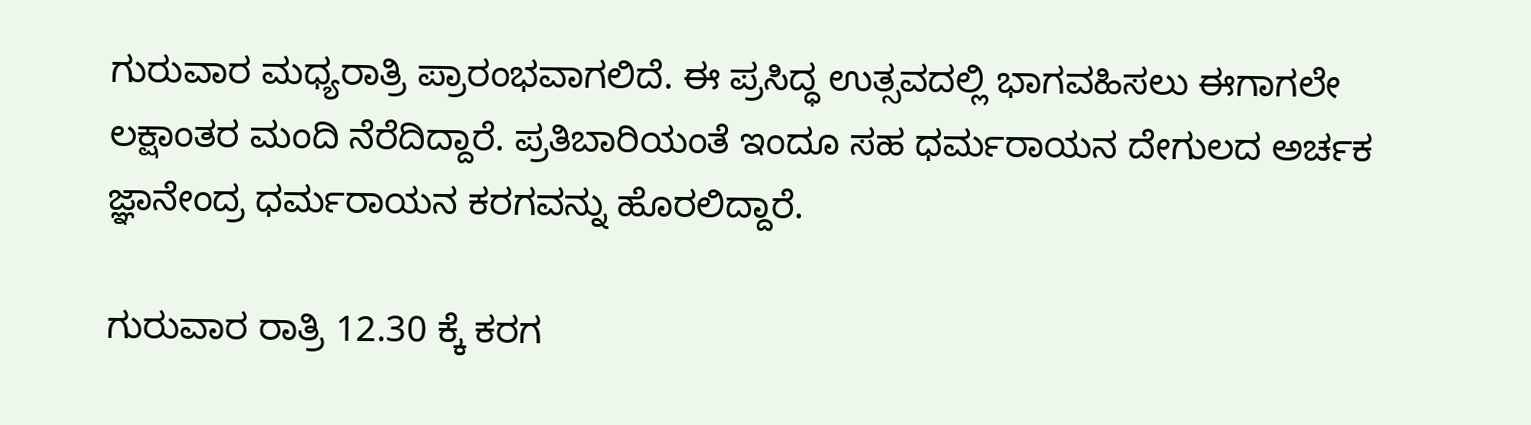ಗುರುವಾರ ಮಧ್ಯರಾತ್ರಿ ಪ್ರಾರಂಭವಾಗಲಿದೆ. ಈ ಪ್ರಸಿದ್ಧ ಉತ್ಸವದಲ್ಲಿ ಭಾಗವಹಿಸಲು ಈಗಾಗಲೇ ಲಕ್ಷಾಂತರ ಮಂದಿ ನೆರೆದಿದ್ದಾರೆ. ಪ್ರತಿಬಾರಿಯಂತೆ ಇಂದೂ ಸಹ ಧರ್ಮರಾಯನ ದೇಗುಲದ ಅರ್ಚಕ ಜ್ಞಾನೇಂದ್ರ ಧರ್ಮರಾಯನ ಕರಗವನ್ನು ಹೊರಲಿದ್ದಾರೆ.

ಗುರುವಾರ ರಾತ್ರಿ 12.30 ಕ್ಕೆ ಕರಗ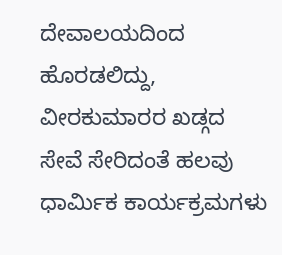ದೇವಾಲಯದಿಂದ ಹೊರಡಲಿದ್ದು, ವೀರಕುಮಾರರ ಖಡ್ಗದ ಸೇವೆ ಸೇರಿದಂತೆ ಹಲವು ಧಾರ್ಮಿಕ ಕಾರ್ಯಕ್ರಮಗಳು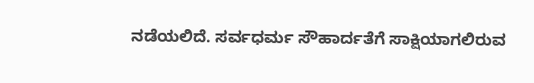ನಡೆಯಲಿದೆ. ಸರ್ವಧರ್ಮ ಸೌಹಾರ್ದತೆಗೆ ಸಾಕ್ಷಿಯಾಗಲಿರುವ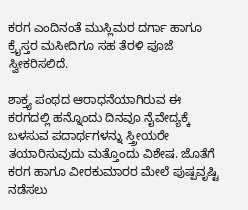ಕರಗ ಎಂದಿನಂತೆ ಮುಸ್ಲಿಮರ ದರ್ಗಾ ಹಾಗೂ ಕ್ರೈಸ್ತರ ಮಸೀದಿಗೂ ಸಹ ತೆರಳಿ ಪೂಜೆ ಸ್ವೀಕರಿಸಲಿದೆ.

ಶಾಕ್ತ್ಯ ಪಂಥದ ಆರಾಧನೆಯಾಗಿರುವ ಈ ಕರಗದಲ್ಲಿ ಹನ್ನೊಂದು ದಿನವೂ ನೈವೇದ್ಯಕ್ಕೆ ಬಳಸುವ ಪದಾರ್ಥಗಳನ್ನು ಸ್ತ್ರೀಯರೇ ತಯಾರಿಸುವುದು ಮತ್ತೊಂದು ವಿಶೇಷ. ಜೊತೆಗೆ ಕರಗ ಹಾಗೂ ವೀರಕುಮಾರರ ಮೇಲೆ ಪುಷ್ಪವೃಷ್ಟಿ ನಡೆಸಲು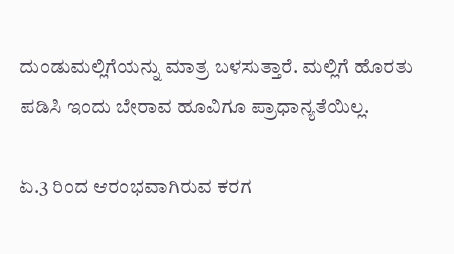ದುಂಡುಮಲ್ಲಿಗೆಯನ್ನು ಮಾತ್ರ ಬಳಸುತ್ತಾರೆ. ಮಲ್ಲಿಗೆ ಹೊರತು ಪಡಿಸಿ ಇಂದು ಬೇರಾವ ಹೂವಿಗೂ ಪ್ರಾಧಾನ್ಯತೆಯಿಲ್ಲ.

ಏ.3 ರಿಂದ ಆರಂಭವಾಗಿರುವ ಕರಗ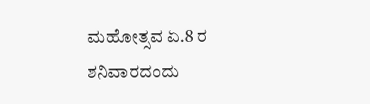ಮಹೋತ್ಸವ ಏ.8 ರ ಶನಿವಾರದಂದು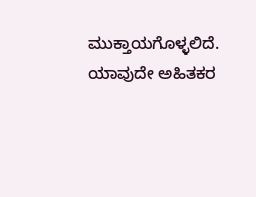ಮುಕ್ತಾಯಗೊಳ್ಳಲಿದೆ. ಯಾವುದೇ ಅಹಿತಕರ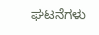ಘಟನೆಗಳು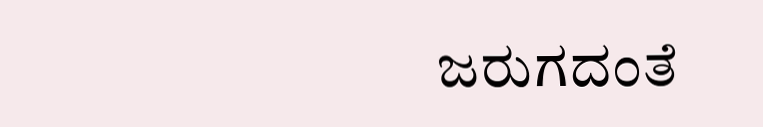ಜರುಗದಂತೆ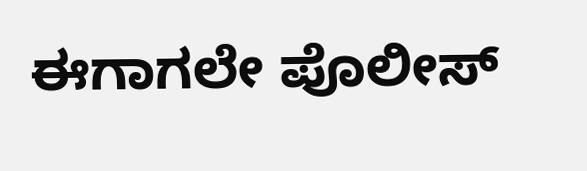ಈಗಾಗಲೇ ಪೊಲೀಸ್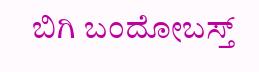ಬಿಗಿ ಬಂದೋಬಸ್ತ್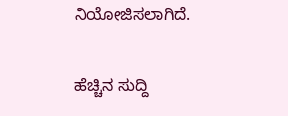ನಿಯೋಜಿಸಲಾಗಿದೆ.

ಹೆಚ್ಚಿನ ಸುದ್ದಿ